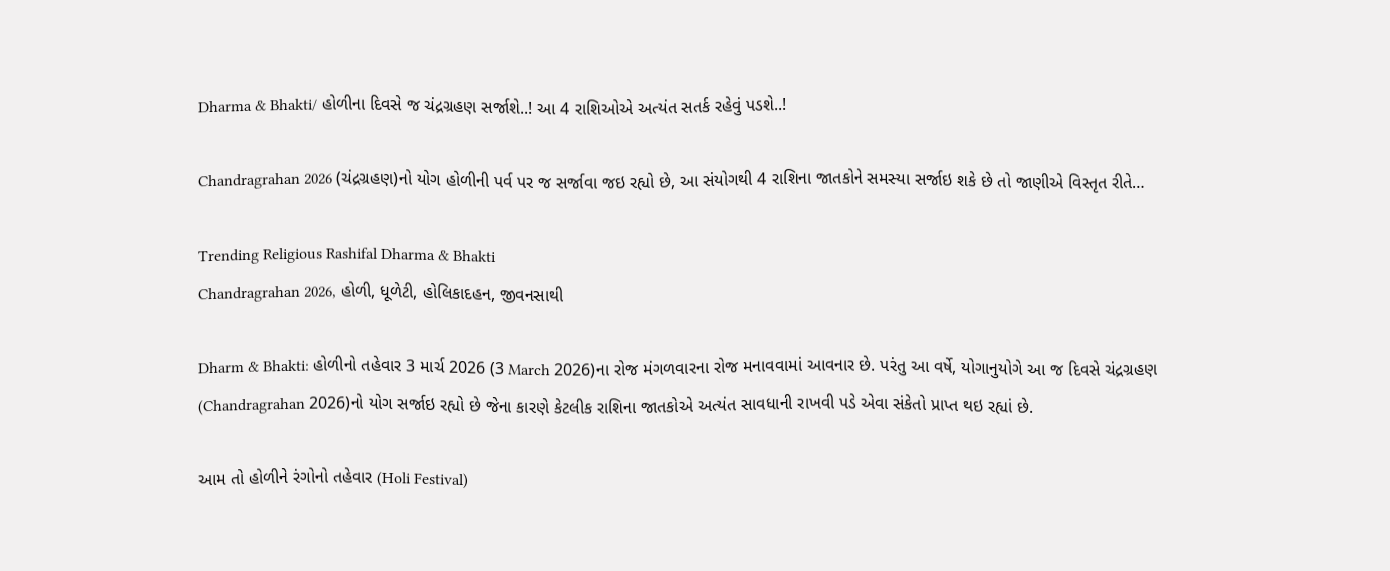Dharma & Bhakti/ હોળીના દિવસે જ ચંદ્રગ્રહણ સર્જાશે..! આ 4 રાશિઓએ અત્યંત સતર્ક રહેવું પડશે..!

Chandragrahan 2026 (ચંદ્રગ્રહણ)નો યોગ હોળીની પર્વ પર જ સર્જાવા જઇ રહ્યો છે, આ સંયોગથી 4 રાશિના જાતકોને સમસ્યા સર્જાઇ શકે છે તો જાણીએ વિસ્તૃત રીતે…

Trending Religious Rashifal Dharma & Bhakti
Chandragrahan 2026, હોળી, ધૂળેટી, હોલિકાદહન, જીવનસાથી

Dharm & Bhakti: હોળીનો તહેવાર 3 માર્ચ 2026 (3 March 2026)ના રોજ મંગળવારના રોજ મનાવવામાં આવનાર છે. પરંતુ આ વર્ષે, યોગાનુયોગે આ જ દિવસે ચંદ્રગ્રહણ (Chandragrahan 2026)નો યોગ સર્જાઇ રહ્યો છે જેના કારણે કેટલીક રાશિના જાતકોએ અત્યંત સાવધાની રાખવી પડે એવા સંકેતો પ્રાપ્ત થઇ રહ્યાં છે.

આમ તો હોળીને રંગોનો તહેવાર (Holi Festival)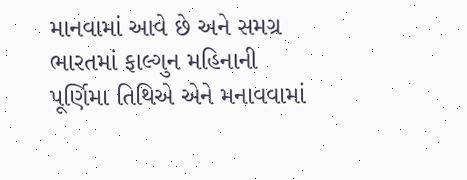માનવામાં આવે છે અને સમગ્ર ભારતમાં ફાલ્ગુન મહિનાની પૂર્ણિમા તિથિએ એને મનાવવામાં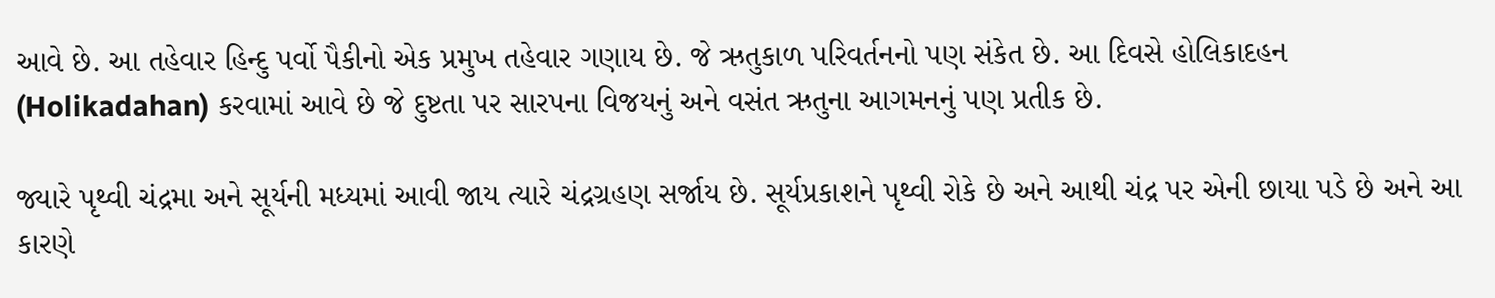આવે છે. આ તહેવાર હિન્દુ પર્વો પૈકીનો એક પ્રમુખ તહેવાર ગણાય છે. જે ઋતુકાળ પરિવર્તનનો પણ સંકેત છે. આ દિવસે હોલિકાદહન (Holikadahan) કરવામાં આવે છે જે દુષ્ટતા પર સારપના વિજયનું અને વસંત ઋતુના આગમનનું પણ પ્રતીક છે.

જ્યારે પૃથ્વી ચંદ્રમા અને સૂર્યની મધ્યમાં આવી જાય ત્યારે ચંદ્રગ્રહણ સર્જાય છે. સૂર્યપ્રકાશને પૃથ્વી રોકે છે અને આથી ચંદ્ર પર એની છાયા પડે છે અને આ કારણે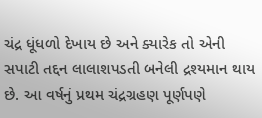ચંદ્ર ધૂંધળો દેખાય છે અને ક્યારેક તો એની સપાટી તદ્દન લાલાશપડતી બનેલી દ્રશ્યમાન થાય છે. આ વર્ષનું પ્રથમ ચંદ્રગ્રહણ પૂર્ણપણે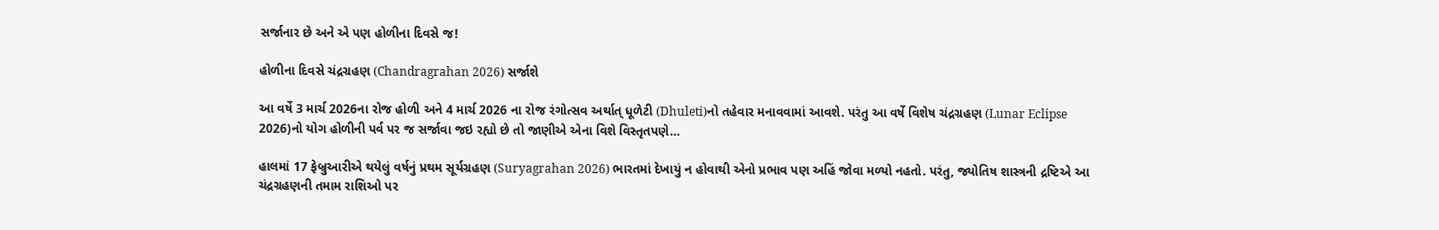સર્જાનાર છે અને એ પણ હોળીના દિવસે જ!

હોળીના દિવસે ચંદ્રગ્રહણ (Chandragrahan 2026) સર્જાશે

આ વર્ષે 3 માર્ચ 2026ના રોજ હોળી અને 4 માર્ચ 2026 ના રોજ રંગોત્સવ અર્થાત્ ધૂળેટી (Dhuleti)નો તહેવાર મનાવવામાં આવશે. પરંતુ આ વર્ષે વિશેષ ચંદ્રગ્રહણ (Lunar Eclipse 2026)નો યોગ હોળીની પર્વ પર જ સર્જાવા જઇ રહ્યો છે તો જાણીએ એના વિશે વિસ્તૃતપણે…

હાલમાં 17 ફેબ્રુઆરીએ થયેલું વર્ષનું પ્રથમ સૂર્યગ્રહણ (Suryagrahan 2026) ભારતમાં દેખાયું ન હોવાથી એનો પ્રભાવ પણ અહિં જોવા મળ્યો નહતો. પરંતુ, જ્યોતિષ શાસ્ત્રની દ્રષ્ટિએ આ ચંદ્રગ્રહણની તમામ રાશિઓ પર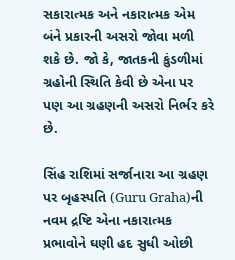સકારાત્મક અને નકારાત્મક એમ બંને પ્રકારની અસરો જોવા મળી શકે છે. જો કે, જાતકની કુંડળીમાં ગ્રહોની સ્થિતિ કેવી છે એના પર પણ આ ગ્રહણની અસરો નિર્ભર કરે છે.

સિંહ રાશિમાં સર્જાનારા આ ગ્રહણ પર બૃહસ્પતિ (Guru Graha)ની નવમ દ્રષ્ટિ એના નકારાત્મક પ્રભાવોને ઘણી હદ સુધી ઓછી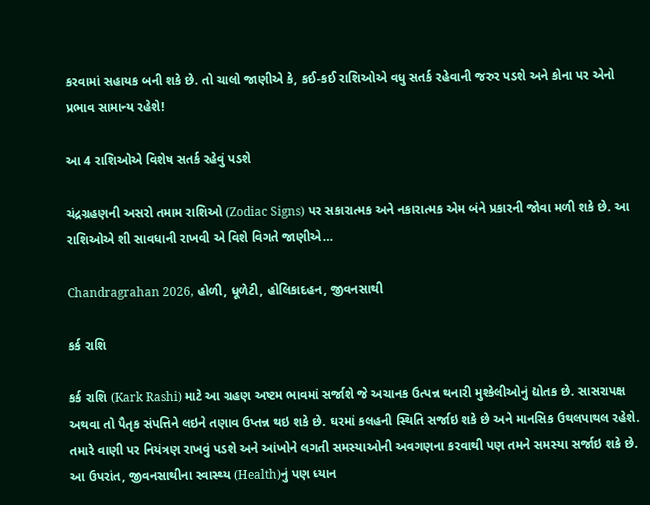કરવામાં સહાયક બની શકે છે. તો ચાલો જાણીએ કે, કઈ-કઈ રાશિઓએ વધુ સતર્ક રહેવાની જરુર પડશે અને કોના પર એનો પ્રભાવ સામાન્ય રહેશે!

આ 4 રાશિઓએ વિશેષ સતર્ક રહેવું પડશે

ચંદ્રગ્રહણની અસરો તમામ રાશિઓ (Zodiac Signs) પર સકારાત્મક અને નકારાત્મક એમ બંને પ્રકારની જોવા મળી શકે છે. આ રાશિઓએ શી સાવધાની રાખવી એ વિશે વિગતે જાણીએ…

Chandragrahan 2026, હોળી, ધૂળેટી, હોલિકાદહન, જીવનસાથી

કર્ક રાશિ

કર્ક રાશિ (Kark Rashi) માટે આ ગ્રહણ અષ્ટમ ભાવમાં સર્જાશે જે અચાનક ઉત્પન્ન થનારી મુશ્કેલીઓનું દ્યોતક છે. સાસરાપક્ષ અથવા તો પૈતૃક સંપત્તિને લઇને તણાવ ઉપ્તન્ન થઇ શકે છે. ઘરમાં કલહની સ્થિતિ સર્જાઇ શકે છે અને માનસિક ઉથલપાથલ રહેશે. તમારે વાણી પર નિયંત્રણ રાખવું પડશે અને આંખોને લગતી સમસ્યાઓની અવગણના કરવાથી પણ તમને સમસ્યા સર્જાઇ શકે છે. આ ઉપરાંત, જીવનસાથીના સ્વાસ્થ્ય (Health)નું પણ ધ્યાન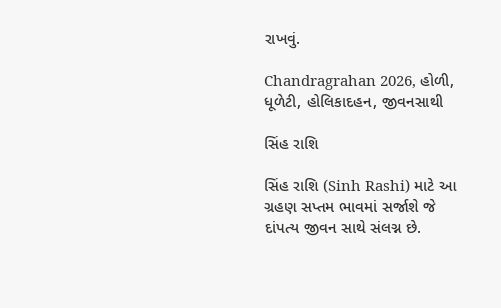રાખવું.

Chandragrahan 2026, હોળી, ધૂળેટી, હોલિકાદહન, જીવનસાથી

સિંહ રાશિ

સિંહ રાશિ (Sinh Rashi) માટે આ ગ્રહણ સપ્તમ ભાવમાં સર્જાશે જે દાંપત્ય જીવન સાથે સંલગ્ન છે.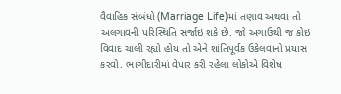વૈવાહિક સંબંધો (Marriage Life)માં તણાવ અથવા તો અલગાવની પરિસ્થિતિ સર્જાઇ શકે છે. જો અગાઉથી જ કોઇ વિવાદ ચાલી રહ્યો હોય તો એને શાંતિપૂર્વક ઉકેલવાનો પ્રયાસ કરવો. ભાગીદારીમાં વેપાર કરી રહેલા લોકોએ વિશેષ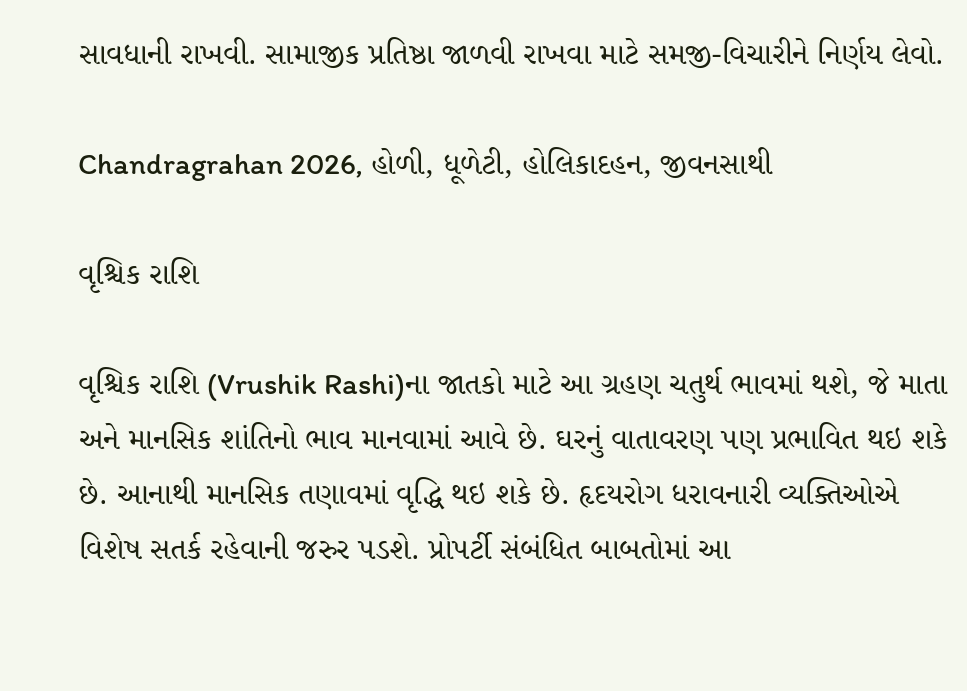સાવધાની રાખવી. સામાજીક પ્રતિષ્ઠા જાળવી રાખવા માટે સમજી-વિચારીને નિર્ણય લેવો.

Chandragrahan 2026, હોળી, ધૂળેટી, હોલિકાદહન, જીવનસાથી

વૃશ્ચિક રાશિ

વૃશ્ચિક રાશિ (Vrushik Rashi)ના જાતકો માટે આ ગ્રહણ ચતુર્થ ભાવમાં થશે, જે માતા અને માનસિક શાંતિનો ભાવ માનવામાં આવે છે. ઘરનું વાતાવરણ પણ પ્રભાવિત થઇ શકે છે. આનાથી માનસિક તણાવમાં વૃદ્ધિ થઇ શકે છે. હૃદયરોગ ધરાવનારી વ્યક્તિઓએ વિશેષ સતર્ક રહેવાની જરુર પડશે. પ્રોપર્ટી સંબંધિત બાબતોમાં આ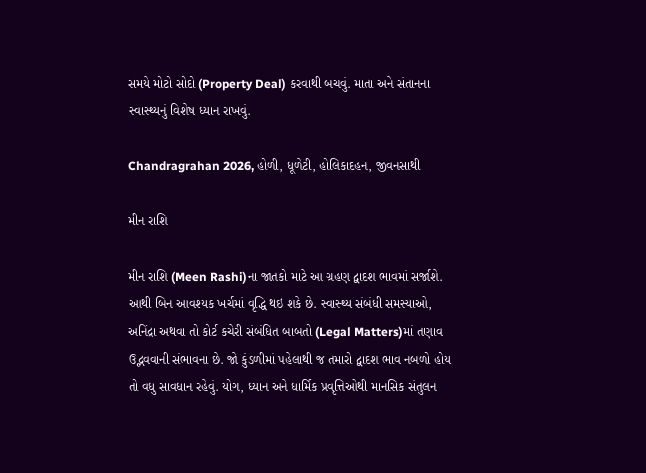સમયે મોટો સોદો (Property Deal) કરવાથી બચવું. માતા અને સંતાનના સ્વાસ્થ્યનું વિશેષ ધ્યાન રાખવું.

Chandragrahan 2026, હોળી, ધૂળેટી, હોલિકાદહન, જીવનસાથી

મીન રાશિ

મીન રાશિ (Meen Rashi)ના જાતકો માટે આ ગ્રહણ દ્વાદશ ભાવમાં સર્જાશે. આથી બિન આવશ્યક ખર્ચમાં વૃદ્ધિ થઇ શકે છે. સ્વાસ્થ્ય સંબંધી સમસ્યાઓ, અનિંદ્રા અથવા તો કોર્ટ કચેરી સંબંધિત બાબતો (Legal Matters)માં તણાવ ઉદ્ભવવાની સંભાવના છે. જો કુંડળીમાં પહેલાથી જ તમારો દ્વાદશ ભાવ નબળો હોય તો વધુ સાવધાન રહેવું. યોગ, ધ્યાન અને ધાર્મિક પ્રવૃત્તિઓથી માનસિક સંતુલન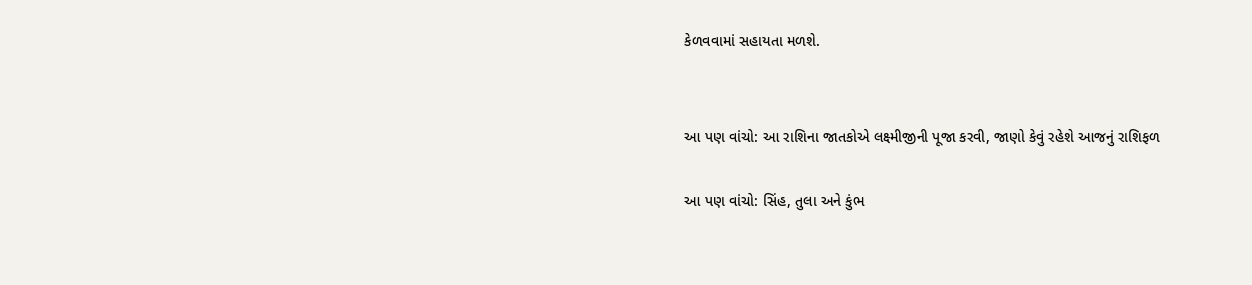કેળવવામાં સહાયતા મળશે.


આ પણ વાંચો: આ રાશિના જાતકોએ લક્ષ્મીજીની પૂજા કરવી, જાણો કેવું રહેશે આજનું રાશિફળ

આ પણ વાંચો: સિંહ, તુલા અને કુંભ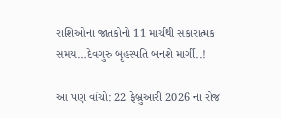રાશિઓના જાતકોનો 11 માર્ચથી સકારાત્મક સમય…દેવગુરુ બૃહસ્પતિ બનશે માર્ગી..!

આ પણ વાંચો: 22 ફેબ્રુઆરી 2026 ના રોજ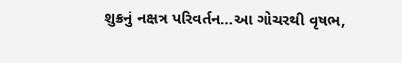શુક્રનું નક્ષત્ર પરિવર્તન…આ ગોચરથી વૃષભ,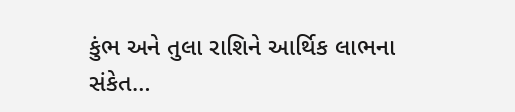કુંભ અને તુલા રાશિને આર્થિક લાભના સંકેત…